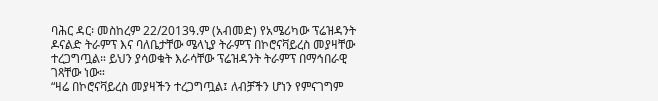ባሕር ዳር፡ መስከረም 22/2013ዓ.ም (አብመድ) የአሜሪካው ፕሬዝዳንት ዶናልድ ትራምፕ እና ባለቤታቸው ሜላኒያ ትራምፕ በኮሮናቫይረስ መያዛቸው ተረጋግጧል። ይህን ያሳወቁት እራሳቸው ፕሬዝዳንት ትራምፕ በማኅበራዊ ገጻቸው ነው።
“ዛሬ በኮሮናቫይረስ መያዛችን ተረጋግጧል፤ ለብቻችን ሆነን የምናገግም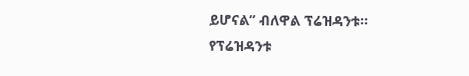ይሆናል” ብለዋል ፕሬዝዳንቱ።
የፕሬዝዳንቱ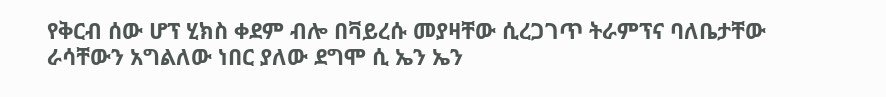የቅርብ ሰው ሆፕ ሂክስ ቀደም ብሎ በቫይረሱ መያዛቸው ሲረጋገጥ ትራምፕና ባለቤታቸው ራሳቸውን አግልለው ነበር ያለው ደግሞ ሲ ኤን ኤን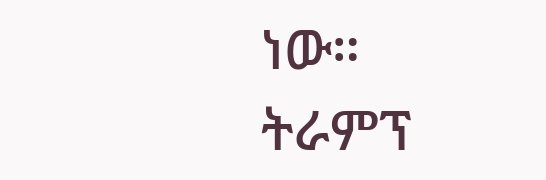ነው።
ትራምፕ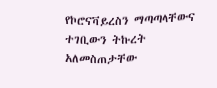የኮሮናቫይረስን ማጣጣላቸውና ተገቢውን ትኩረት አለመስጠታቸው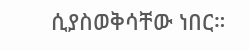ሲያስወቅሳቸው ነበር።